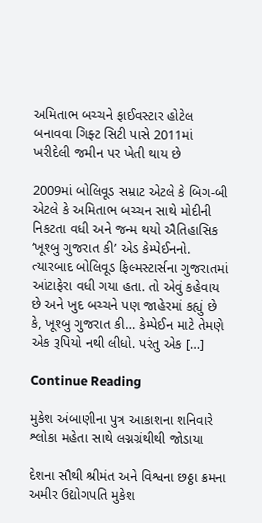અમિતાભ બચ્ચને ફાઈવસ્ટાર હોટેલ બનાવવા ગિફ્ટ સિટી પાસે 2011માં ખરીદેલી જમીન પર ખેતી થાય છે

2009માં બોલિવૂડ સમ્રાટ એટલે કે બિગ-બી એટલે કે અમિતાભ બચ્ચન સાથે મોદીની નિકટતા વધી અને જન્મ થયો ઐતિહાસિક ‘ખૂશ્બુ ગુજરાત કી’ એડ કેમ્પેઈનનો. ત્યારબાદ બોલિવૂડ ફિલ્મસ્ટાર્સના ગુજરાતમાં આંટાફેરા વધી ગયા હતા. તો એવું કહેવાય છે અને ખુદ બચ્ચને પણ જાહેરમાં કહ્યું છે કે, ખૂશ્બુ ગુજરાત કી… કેમ્પેઈન માટે તેમણે એક રૂપિયો નથી લીધો. પરંતુ એક […]

Continue Reading

મુકેશ અંબાણીના પુત્ર આકાશના શનિવારે શ્લોકા મહેતા સાથે લગ્નગ્રંથીથી જોડાયા

દેશના સૌથી શ્રીમંત અને વિશ્વના છઠ્ઠા ક્રમના અમીર ઉદ્યોગપતિ મુકેશ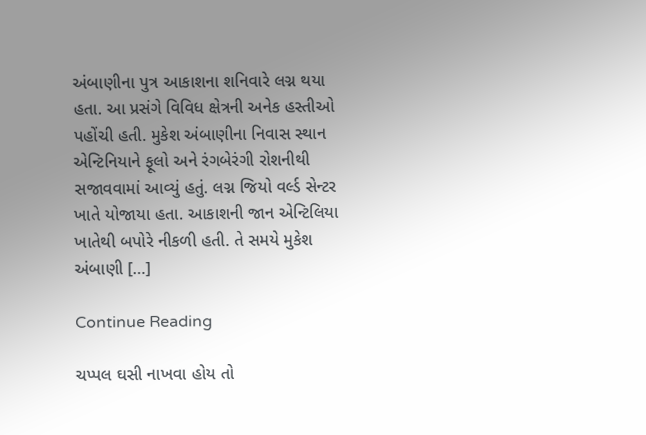અંબાણીના પુત્ર આકાશના શનિવારે લગ્ન થયા હતા. આ પ્રસંગે વિવિધ ક્ષેત્રની અનેક હસ્તીઓ પહોંચી હતી. મુકેશ અંબાણીના નિવાસ સ્થાન એન્ટિનિયાને ફૂલો અને રંગબેરંગી રોશનીથી સજાવવામાં આવ્યું હતું. લગ્ન જિયો વર્લ્ડ સેન્ટર ખાતે યોજાયા હતા. આકાશની જાન એન્ટિલિયા ખાતેથી બપોરે નીકળી હતી. તે સમયે મુકેશ અંબાણી […]

Continue Reading

ચપ્પલ ઘસી નાખવા હોય તો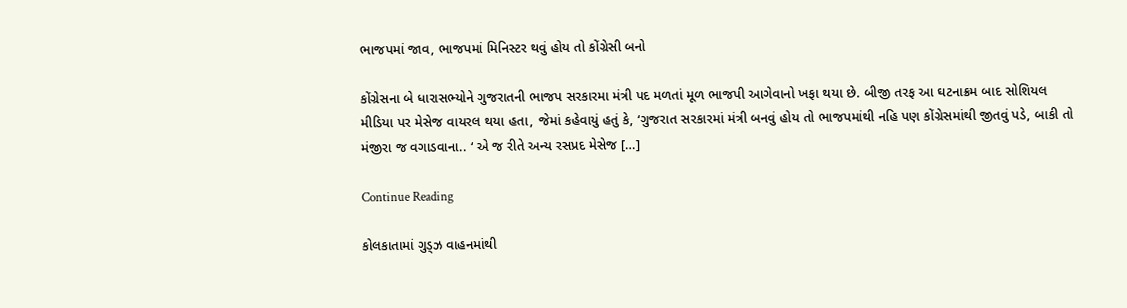ભાજપમાં જાવ, ભાજપમાં મિનિસ્ટર થવું હોય તો કોંગ્રેસી બનો

કોંગ્રેસના બે ધારાસભ્યોને ગુજરાતની ભાજપ સરકારમા મંત્રી પદ મળતાં મૂળ ભાજપી આગેવાનો ખફા થયા છે. બીજી તરફ આ ઘટનાક્રમ બાદ સોશિયલ મીડિયા પર મેસેજ વાયરલ થયા હતા, જેમાં કહેવાયું હતું કે, ‘ગુજરાત સરકારમાં મંત્રી બનવું હોય તો ભાજપમાંથી નહિ પણ કોંગ્રેસમાંથી જીતવું પડે, બાકી તો મંજીરા જ વગાડવાના.. ‘ એ જ રીતે અન્ય રસપ્રદ મેસેજ […]

Continue Reading

કોલકાતામાં ગુડ્ઝ વાહનમાંથી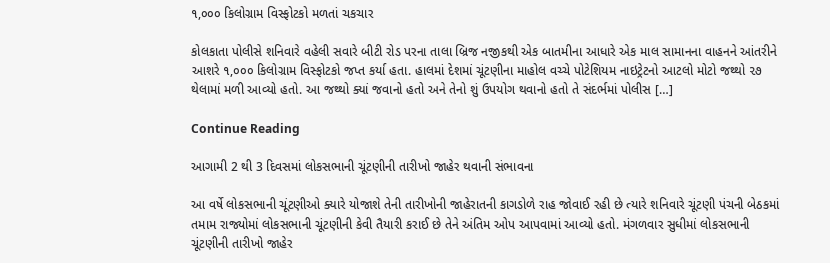૧,૦૦૦ કિલોગ્રામ વિસ્ફોટકો મળતાં ચકચાર

કોલકાતા પોલીસે શનિવારે વહેલી સવારે બીટી રોડ પરના તાલા બ્રિજ નજીકથી એક બાતમીના આધારે એક માલ સામાનના વાહનને આંતરીને આશરે ૧,૦૦૦ કિલોગ્રામ વિસ્ફોટકો જપ્ત કર્યા હતા. હાલમાં દેશમાં ચૂંટણીના માહોલ વચ્ચે પોટેશિયમ નાઇટ્રેટનો આટલો મોટો જથ્થો ૨૭ થેલામાં મળી આવ્યો હતો. આ જથ્થો ક્યાં જવાનો હતો અને તેનો શું ઉપયોગ થવાનો હતો તે સંદર્ભમાં પોલીસ […]

Continue Reading

આગામી 2 થી 3 દિવસમાં લોકસભાની ચૂંટણીની તારીખો જાહેર થવાની સંભાવના

આ વર્ષે લોકસભાની ચૂંટણીઓ ક્યારે યોજાશે તેની તારીખોની જાહેરાતની કાગડોળે રાહ જોવાઈ રહી છે ત્યારે શનિવારે ચૂંટણી પંચની બેઠકમાં તમામ રાજ્યોમાં લોકસભાની ચૂંટણીની કેવી તૈયારી કરાઈ છે તેને અંતિમ ઓપ આપવામાં આવ્યો હતો. મંગળવાર સુધીમાં લોકસભાની ચૂંટણીની તારીખો જાહેર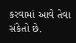કરવામાં આવે તેવા સંકેતો છે.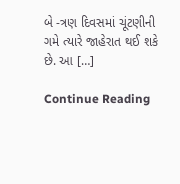બે -ત્રણ દિવસમાં ચૂંટણીની ગમે ત્યારે જાહેરાત થઈ શકે છે. આ […]

Continue Reading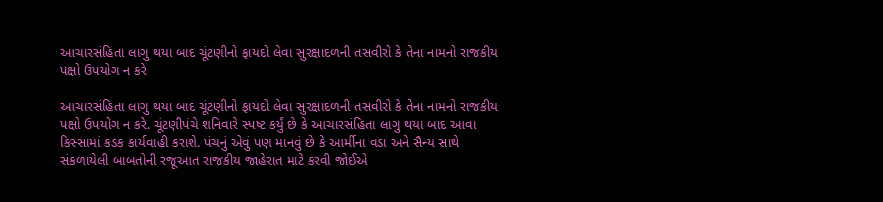આચારસંહિતા લાગુ થયા બાદ ચૂંટણીનો ફાયદો લેવા સુરક્ષાદળની તસવીરો કે તેના નામનો રાજકીય પક્ષો ઉપયોગ ન કરે

આચારસંહિતા લાગુ થયા બાદ ચૂંટણીનો ફાયદો લેવા સુરક્ષાદળની તસવીરો કે તેના નામનો રાજકીય પક્ષો ઉપયોગ ન કરે. ચૂંટણીપંચે શનિવારે સ્પષ્ટ કર્યું છે કે આચારસંહિતા લાગુ થયા બાદ આવા કિસ્સામાં કડક કાર્યવાહી કરાશે. પંચનું એવું પણ માનવું છે કે આર્મીના વડા અને સૈન્ય સાથે સંકળાયેલી બાબતોની રજૂઆત રાજકીય જાહેરાત માટે કરવી જોઈએ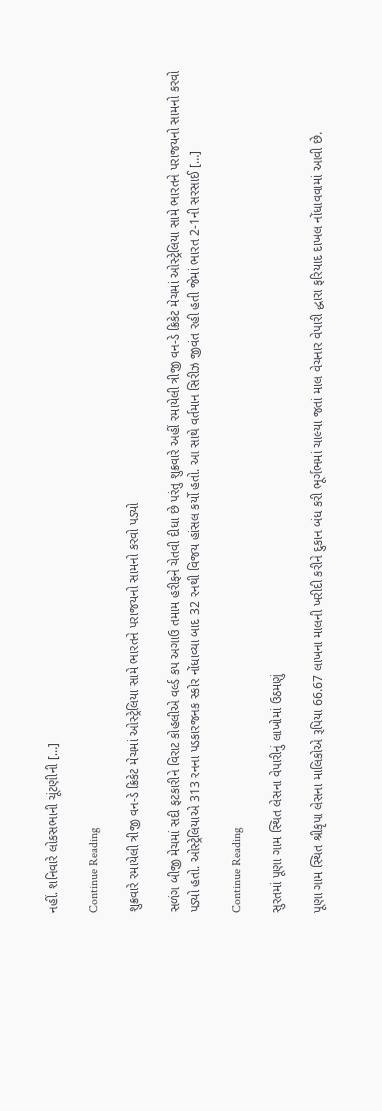નહીં. શનિવારે લોકસભાની ચૂંટણીની […]

Continue Reading

શુક્રવારે રમાયેલી ત્રીજી વન-ડે ક્રિકેટ મેચમાં ઓસ્ટ્રેલિયા સામે ભારતને પરાજયનો સામનો કરવો પડ્યો

સળંગ બીજી મેચમાં સદી ફટકારીને વિરાટ કોહલીએ વર્લ્ડ કપ અગાઉ તમામ હરીફને ચેતવી દીધા છે પરંતુ શુક્રવારે અહીં રમાયેલી ત્રીજી વન-ડે ક્રિકેટ મેચમાં ઓસ્ટ્રેલિયા સામે ભારતને પરાજયનો સામનો કરવો પડ્યો હતો. ઓસ્ટ્રેલિયાએ 313 રનના પડકારજનક સ્કોર નોંધાવ્યા બાદ 32 રનથી વિજય હાંસલ કર્યો હતો. આ સાથે વર્તમાન સિરીઝ જીવંત રહી હતી જેમાં ભારત 2-1ની સરસાઈ […]

Continue Reading

સુરતમાં પૂણા ગામ સ્થિત લેસના વેપારીનું લાખોમાં ઉઠમણું

પૂણા ગામ સ્થિત શ્રીકૃપા લેસના માલિકોએ રૂપિયા 66.67 લાખના માલની ખરીદી કરીને દુકાન બંધ કરી ભૂર્ગભમાં ચાલ્યા જતાં માલ વેચનાર વેપારી દ્ધારા ફરિયાદ દાખલ નોંધાવવામાં આવી છે.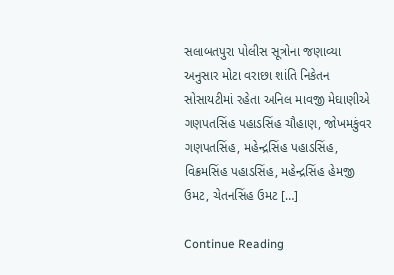સલાબતપુરા પોલીસ સૂત્રોના જણાવ્યા અનુસાર મોટા વરાછા શાંતિ નિકેતન સોસાયટીમાં રહેતા અનિલ માવજી મેઘાણીએ ગણપતસિંહ પહાડસિંહ ચૌહાણ, જોખમકુંવર ગણપતસિંહ, મહેન્દ્રસિંહ પહાડસિંહ, વિક્રમસિંહ પહાડસિંહ, મહેન્દ્રસિંહ હેમજી ઉમટ, ચેતનસિંહ ઉમટ […]

Continue Reading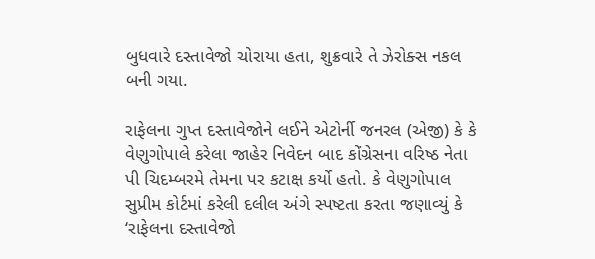બુધવારે દસ્તાવેજો ચોરાયા હતા, શુક્રવારે તે ઝેરોક્સ નકલ બની ગયા.

રાફેલના ગુપ્ત દસ્તાવેજોને લઈને એટોર્ની જનરલ (એજી) કે કે વેણુગોપાલે કરેલા જાહેર નિવેદન બાદ કોંગ્રેસના વરિષ્ઠ નેતા પી ચિદમ્બરમે તેમના પર કટાક્ષ કર્યો હતો. કે વેણુગોપાલ સુપ્રીમ કોર્ટમાં કરેલી દલીલ અંગે સ્પષ્ટતા કરતા જણાવ્યું કે ‘રાફેલના દસ્તાવેજો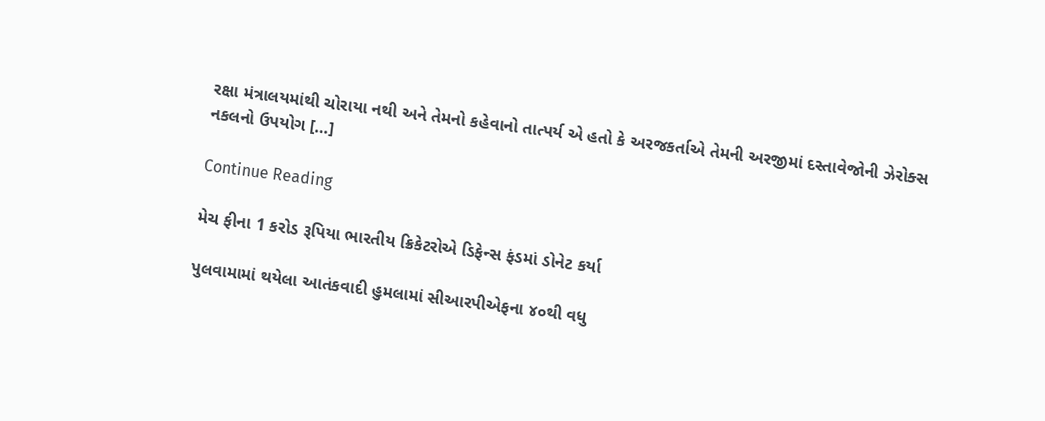રક્ષા મંત્રાલયમાંથી ચોરાયા નથી અને તેમનો કહેવાનો તાત્પર્ય એ હતો કે અરજકર્તાએ તેમની અરજીમાં દસ્તાવેજોની ઝેરોક્સ નકલનો ઉપયોગ […]

Continue Reading

મેચ ફીના 1 કરોડ રૂપિયા ભારતીય ક્રિકેટરોએ ડિફેન્સ ફંડમાં ડોનેટ કર્યા

પુલવામામાં થયેલા આતંકવાદી હુમલામાં સીઆરપીએફના ૪૦થી વધુ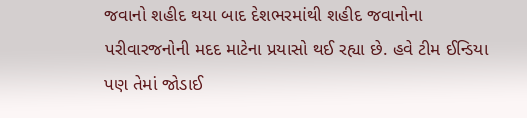જવાનો શહીદ થયા બાદ દેશભરમાંથી શહીદ જવાનોના પરીવારજનોની મદદ માટેના પ્રયાસો થઈ રહ્યા છે. હવે ટીમ ઈન્ડિયા પણ તેમાં જોડાઈ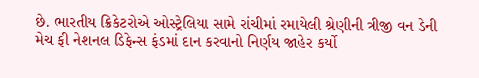છે. ભારતીય ક્રિકેટરોએ ઓસ્ટ્રેલિયા સામે રાંચીમાં રમાયેલી શ્રેણીની ત્રીજી વન ડેની મેચ ફી નેશનલ ડિફેન્સ ફંડમાં દાન કરવાનો નિર્ણય જાહેર કર્યો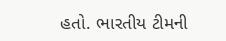હતો. ભારતીય ટીમની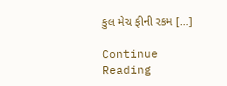કુલ મેચ ફીની રકમ […]

Continue Reading